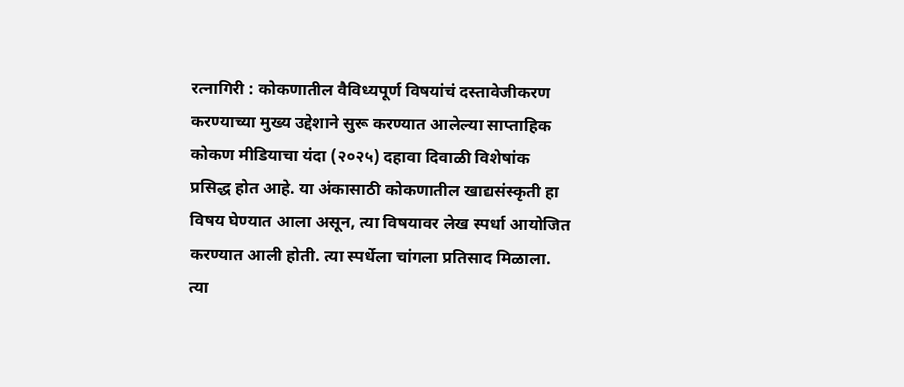रत्नागिरी : कोकणातील वैविध्यपूर्ण विषयांचं दस्तावेजीकरण करण्याच्या मुख्य उद्देशाने सुरू करण्यात आलेल्या साप्ताहिक कोकण मीडियाचा यंदा (२०२५) दहावा दिवाळी विशेषांक प्रसिद्ध होत आहे. या अंकासाठी कोकणातील खाद्यसंस्कृती हा विषय घेण्यात आला असून, त्या विषयावर लेख स्पर्धा आयोजित करण्यात आली होती. त्या स्पर्धेला चांगला प्रतिसाद मिळाला. त्या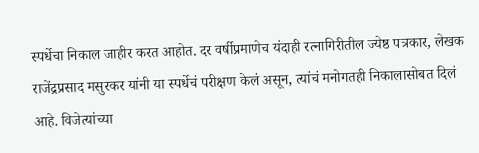स्पर्धेचा निकाल जाहीर करत आहोत. दर वर्षीप्रमाणेच यंदाही रत्नागिरीतील ज्येष्ठ पत्रकार, लेखक राजेंद्रप्रसाद मसुरकर यांनी या स्पर्धेचं परीक्षण केलं असून, त्यांचं मनोगतही निकालासोबत दिलं आहे. विजेत्यांच्या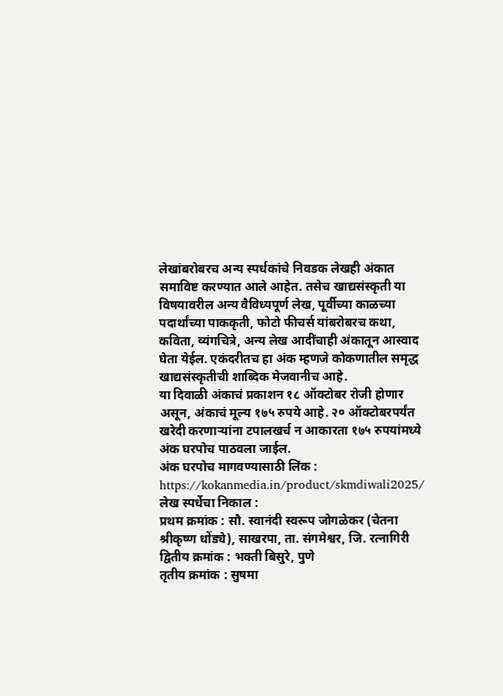लेखांबरोबरच अन्य स्पर्धकांचे निवडक लेखही अंकात समाविष्ट करण्यात आले आहेत. तसेच खाद्यसंस्कृती या विषयावरील अन्य वैविध्यपूर्ण लेख, पूर्वीच्या काळच्या पदार्थांच्या पाककृती, फोटो फीचर्स यांबरोबरच कथा, कविता, व्यंगचित्रे, अन्य लेख आदींचाही अंकातून आस्वाद घेता येईल. एकंदरीतच हा अंक म्हणजे कोकणातील समृद्ध खाद्यसंस्कृतीची शाब्दिक मेजवानीच आहे.
या दिवाळी अंकाचं प्रकाशन १८ ऑक्टोबर रोजी होणार असून, अंकाचं मूल्य १७५ रुपये आहे. २० ऑक्टोबरपर्यंत खरेदी करणाऱ्यांना टपालखर्च न आकारता १७५ रुपयांमध्ये अंक घरपोच पाठवला जाईल.
अंक घरपोच मागवण्यासाठी लिंक : https://kokanmedia.in/product/skmdiwali2025/
लेख स्पर्धेचा निकाल :
प्रथम क्रमांक : सौ. स्वानंदी स्वरूप जोगळेकर (चेतना श्रीकृष्ण धोंड्ये), साखरपा, ता. संगमेश्वर, जि. रत्नागिरी
द्वितीय क्रमांक : भक्ती बिसुरे, पुणे
तृतीय क्रमांक : सुषमा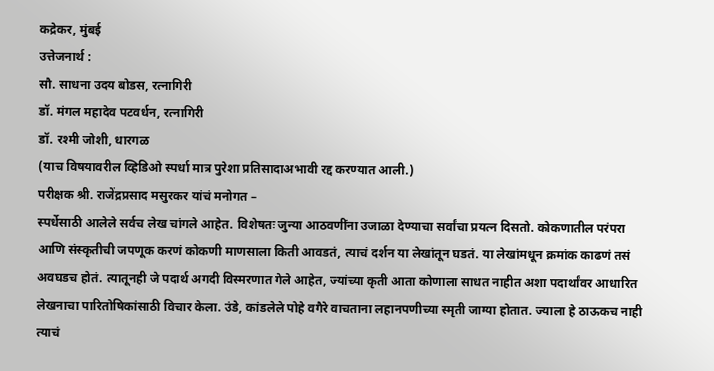कद्रेकर, मुंबई
उत्तेजनार्थ :
सौ. साधना उदय बोडस, रत्नागिरी
डॉ. मंगल महादेव पटवर्धन, रत्नागिरी
डॉ. रश्मी जोशी, धारगळ
(याच विषयावरील व्हिडिओ स्पर्धा मात्र पुरेशा प्रतिसादाअभावी रद्द करण्यात आली.)
परीक्षक श्री. राजेंद्रप्रसाद मसुरकर यांचं मनोगत –
स्पर्धेसाठी आलेले सर्वच लेख चांगले आहेत. विशेषतः जुन्या आठवणींना उजाळा देण्याचा सर्वांचा प्रयत्न दिसतो. कोकणातील परंपरा आणि संस्कृतीची जपणूक करणं कोकणी माणसाला किती आवडतं, त्याचं दर्शन या लेखांतून घडतं. या लेखांमधून क्रमांक काढणं तसं अवघडच होतं. त्यातूनही जे पदार्थ अगदी विस्मरणात गेले आहेत, ज्यांच्या कृती आता कोणाला साधत नाहीत अशा पदार्थांवर आधारित लेखनाचा पारितोषिकांसाठी विचार केला. उंडे, कांडलेले पोहे वगैरे वाचताना लहानपणीच्या स्मृती जाग्या होतात. ज्याला हे ठाऊकच नाही त्याचं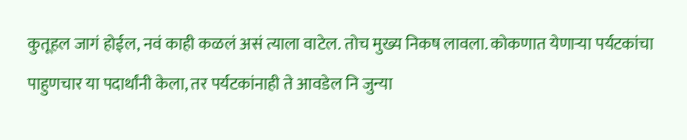कुतूहल जागं होईल, नवं काही कळलं असं त्याला वाटेल. तोच मुख्य निकष लावला. कोकणात येणाऱ्या पर्यटकांचा पाहुणचार या पदार्थांनी केला, तर पर्यटकांनाही ते आवडेल नि जुन्या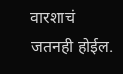वारशाचं जतनही होईल.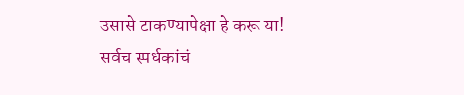उसासे टाकण्यापेक्षा हे करू या! सर्वच स्पर्धकांचं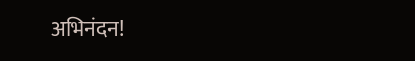अभिनंदन!